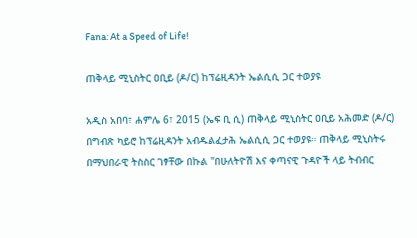Fana: At a Speed of Life!

ጠቅላይ ሚኒስትር ዐቢይ (ዶ/ር) ከፕሬዚዳንት ኤልሲሲ ጋር ተወያዩ

አዲስ አበባ፣ ሐምሌ 6፣ 2015 (ኤፍ ቢ ሲ) ጠቅላይ ሚኒስትር ዐቢይ አሕመድ (ዶ/ር) በግብጽ ካይሮ ከፕሬዚዳንት አብዱልፈታሕ ኤልሲሲ ጋር ተወያዩ። ጠቅላይ ሚኒስትሩ በማህበራዊ ትስስር ገፃቸው በኩል "በሁለትዮሽ እና ቀጣናዊ ጉዳዮች ላይ ትብብር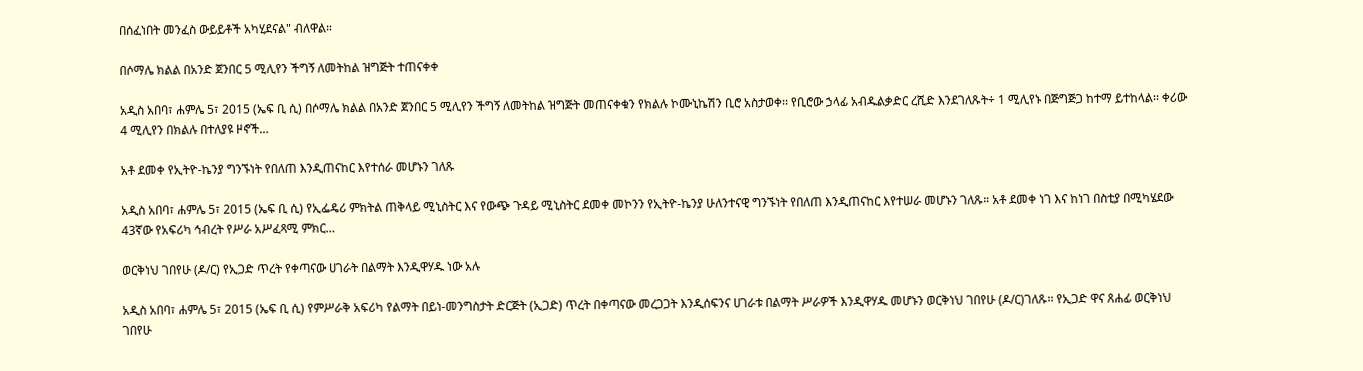በሰፈነበት መንፈስ ውይይቶች አካሂደናል" ብለዋል።

በሶማሌ ክልል በአንድ ጀንበር 5 ሚሊየን ችግኝ ለመትከል ዝግጅት ተጠናቀቀ

አዲስ አበባ፣ ሐምሌ 5፣ 2015 (ኤፍ ቢ ሲ) በሶማሌ ክልል በአንድ ጀንበር 5 ሚሊየን ችግኝ ለመትከል ዝግጅት መጠናቀቁን የክልሉ ኮሙኒኬሽን ቢሮ አስታወቀ፡፡ የቢሮው ኃላፊ አብዱልቃድር ረሺድ እንደገለጹት÷ 1 ሚሊየኑ በጅግጅጋ ከተማ ይተከላል፡፡ ቀሪው 4 ሚሊየን በክልሉ በተለያዩ ዞኖች…

አቶ ደመቀ የኢትዮ-ኬንያ ግንኙነት የበለጠ እንዲጠናከር እየተሰራ መሆኑን ገለጹ

አዲስ አበባ፣ ሐምሌ 5፣ 2015 (ኤፍ ቢ ሲ) የኢፌዴሪ ምክትል ጠቅላይ ሚኒስትር እና የውጭ ጉዳይ ሚኒስትር ደመቀ መኮንን የኢትዮ-ኬንያ ሁለንተናዊ ግንኙነት የበለጠ እንዲጠናከር እየተሠራ መሆኑን ገለጹ። አቶ ደመቀ ነገ እና ከነገ በስቲያ በሚካሄደው 43ኛው የአፍሪካ ኅብረት የሥራ አሥፈጻሚ ምክር…

ወርቅነህ ገበየሁ (ዶ/ር) የኢጋድ ጥረት የቀጣናው ሀገራት በልማት እንዲዋሃዱ ነው አሉ

አዲስ አበባ፣ ሐምሌ 5፣ 2015 (ኤፍ ቢ ሲ) የምሥራቅ አፍሪካ የልማት በይነ-መንግስታት ድርጅት (ኢጋድ) ጥረት በቀጣናው መረጋጋት እንዲሰፍንና ሀገራቱ በልማት ሥራዎች እንዲዋሃዱ መሆኑን ወርቅነህ ገበየሁ (ዶ/ር)ገለጹ፡፡ የኢጋድ ዋና ጸሐፊ ወርቅነህ ገበየሁ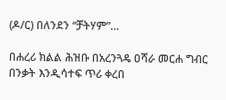(ዶ/ር) በለንደን “ቻትሃም”…

በሐረሪ ክልል ሕዝቡ በአረንጓዴ ዐሻራ መርሐ ግብር በንቃት እንዲሳተፍ ጥሪ ቀረበ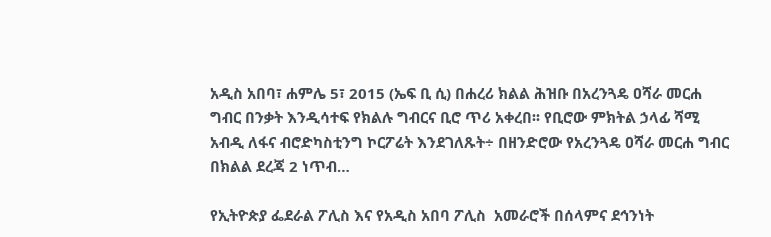አዲስ አበባ፣ ሐምሌ 5፣ 2015 (ኤፍ ቢ ሲ) በሐረሪ ክልል ሕዝቡ በአረንጓዴ ዐሻራ መርሐ ግብር በንቃት እንዲሳተፍ የክልሉ ግብርና ቢሮ ጥሪ አቀረበ፡፡ የቢሮው ምክትል ኃላፊ ሻሚ አብዲ ለፋና ብሮድካስቲንግ ኮርፖሬት እንደገለጹት÷ በዘንድሮው የአረንጓዴ ዐሻራ መርሐ ግብር በክልል ደረጃ 2 ነጥብ…

የኢትዮጵያ ፌደራል ፖሊስ እና የአዲስ አበባ ፖሊስ  አመራሮች በሰላምና ደኅንነት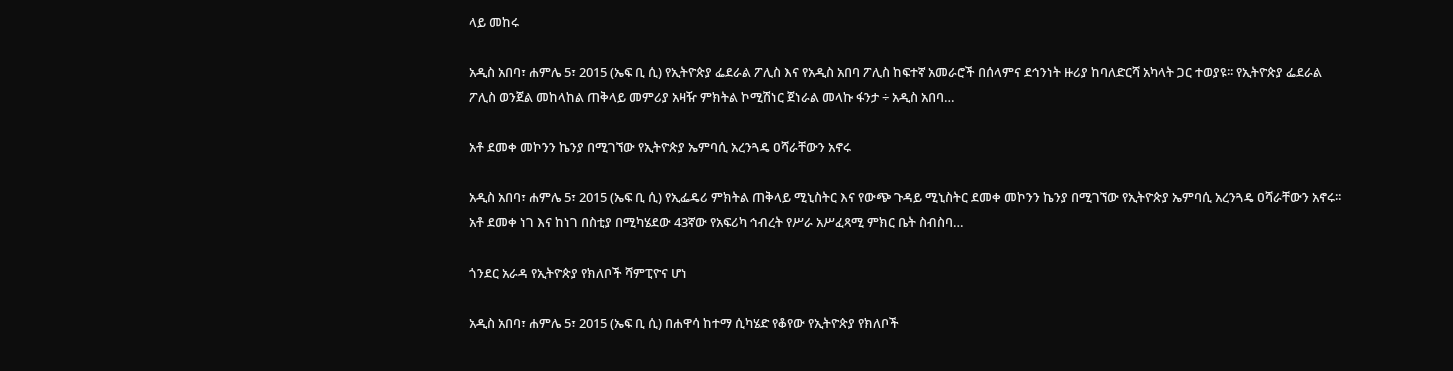ላይ መከሩ

አዲስ አበባ፣ ሐምሌ 5፣ 2015 (ኤፍ ቢ ሲ) የኢትዮጵያ ፌደራል ፖሊስ እና የአዲስ አበባ ፖሊስ ከፍተኛ አመራሮች በሰላምና ደኅንነት ዙሪያ ከባለድርሻ አካላት ጋር ተወያዩ፡፡ የኢትዮጵያ ፌደራል ፖሊስ ወንጀል መከላከል ጠቅላይ መምሪያ አዛዥ ምክትል ኮሚሽነር ጀነራል መላኩ ፋንታ ÷ አዲስ አበባ…

አቶ ደመቀ መኮንን ኬንያ በሚገኘው የኢትዮጵያ ኤምባሲ አረንጓዴ ዐሻራቸውን አኖሩ

አዲስ አበባ፣ ሐምሌ 5፣ 2015 (ኤፍ ቢ ሲ) የኢፌዴሪ ምክትል ጠቅላይ ሚኒስትር እና የውጭ ጉዳይ ሚኒስትር ደመቀ መኮንን ኬንያ በሚገኘው የኢትዮጵያ ኤምባሲ አረንጓዴ ዐሻራቸውን አኖሩ፡፡ አቶ ደመቀ ነገ እና ከነገ በስቲያ በሚካሄደው 43ኛው የአፍሪካ ኅብረት የሥራ አሥፈጻሚ ምክር ቤት ስብስባ…

ጎንደር አራዳ የኢትዮጵያ የክለቦች ሻምፒዮና ሆነ

አዲስ አበባ፣ ሐምሌ 5፣ 2015 (ኤፍ ቢ ሲ) በሐዋሳ ከተማ ሲካሄድ የቆየው የኢትዮጵያ የክለቦች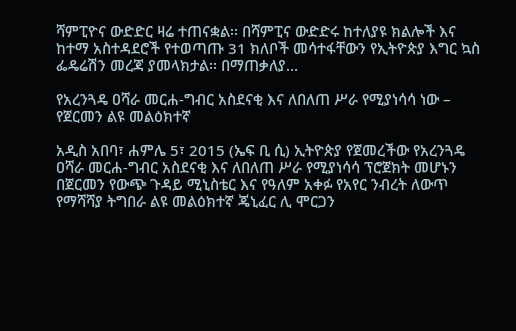ሻምፒዮና ውድድር ዛሬ ተጠናቋል፡፡ በሻምፒና ውድድሩ ከተለያዩ ክልሎች እና ከተማ አስተዳደሮች የተወጣጡ 31 ክለቦች መሳተፋቸውን የኢትዮጵያ እግር ኳስ ፌዴሬሽን መረጃ ያመላክታል፡፡ በማጠቃለያ…

የአረንጓዴ ዐሻራ መርሐ-ግብር አስደናቂ እና ለበለጠ ሥራ የሚያነሳሳ ነው – የጀርመን ልዩ መልዕክተኛ

አዲስ አበባ፣ ሐምሌ 5፣ 2015 (ኤፍ ቢ ሲ) ኢትዮጵያ የጀመረችው የአረንጓዴ ዐሻራ መርሐ-ግብር አስደናቂ እና ለበለጠ ሥራ የሚያነሳሳ ፕሮጀክት መሆኑን በጀርመን የውጭ ጉዳይ ሚኒስቴር እና የዓለም አቀፉ የአየር ንብረት ለውጥ የማሻሻያ ትግበራ ልዩ መልዕክተኛ ጄኒፈር ሊ ሞርጋን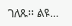ገለጹ፡፡ ልዩ…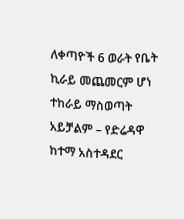ለቀጣዮች 6 ወራት የቤት ኪራይ መጨመርም ሆነ ተከራይ ማስወጣት አይቻልም – የድሬዳዋ ከተማ አስተዳደር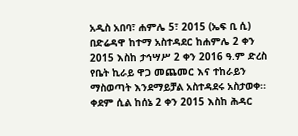አዲስ አበባ፣ ሐምሌ 5፣ 2015 (ኤፍ ቢ ሲ) በድሬዳዋ ከተማ አስተዳደር ከሐምሌ 2 ቀን 2015 እስከ ታኅሣሥ 2 ቀን 2016 ዓ.ም ድረስ የቤት ኪራይ ዋጋ መጨመር እና ተከራይን ማስወጣት እንደማይቻል አስተዳደሩ አስታወቀ፡፡ ቀደም ሲል ከሰኔ 2 ቀን 2015 እስከ ሕዳር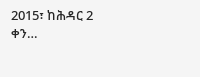2015፣ ከሕዳር 2 ቀን…